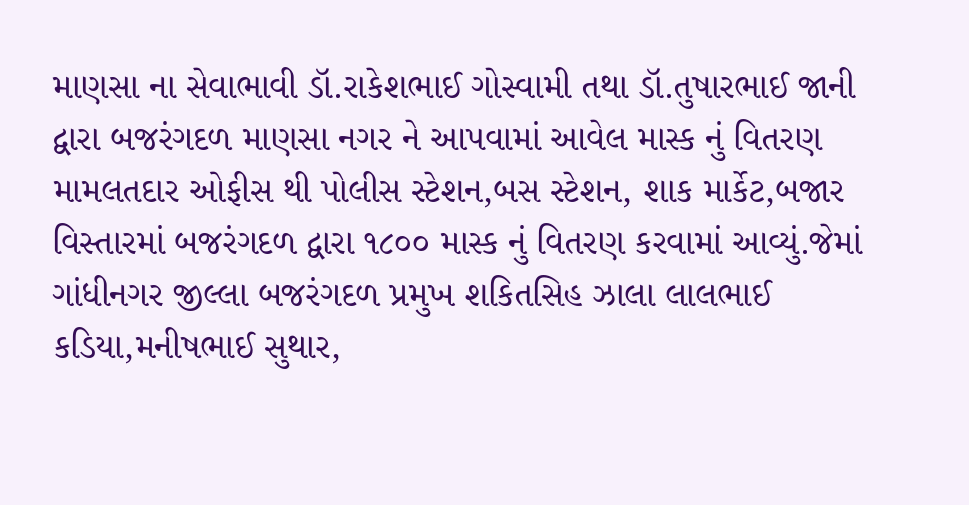માણસા ના સેવાભાવી ડૉ.રાકેશભાઈ ગોસ્વામી તથા ડૉ.તુષારભાઈ જાની દ્વારા બજરંગદળ માણસા નગર ને આપવામાં આવેલ માસ્ક નું વિતરણ મામલતદાર ઓફીસ થી પોલીસ સ્ટેશન,બસ સ્ટેશન, શાક માર્કેટ,બજાર વિસ્તારમાં બજરંગદળ દ્વારા ૧૮૦૦ માસ્ક નું વિતરણ કરવામાં આવ્યું.જેમાં ગાંધીનગર જીલ્લા બજરંગદળ પ્રમુખ શકિતસિહ ઝાલા લાલભાઈ કડિયા,મનીષભાઈ સુથાર,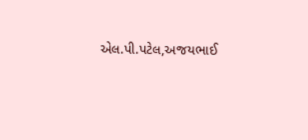એલ.પી.પટેલ,અજયભાઈ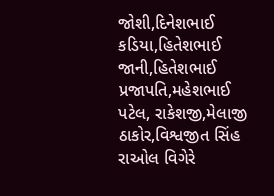જોશી,દિનેશભાઈ કડિયા,હિતેશભાઈ જાની,હિતેશભાઈ પ્રજાપતિ,મહેશભાઈ પટેલ, રાકેશજી,મેલાજી ઠાકોર,વિશ્વજીત સિંહ રાઓલ વિગેરે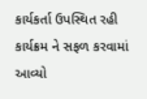કાર્યકર્તા ઉપસ્થિત રહી કાર્યક્રમ ને સફળ કરવામાં આવ્યો